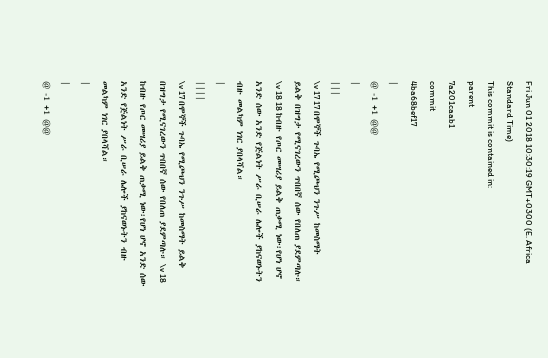Fri Jun 01 2018 10:30:19 GMT+0300 (E. Africa Standard Time)
This commit is contained in:
parent
7a201caab1
commit
4ba68bef17
|
@ -1 +1 @@
|
|||
\v 17 17 በሞኞች ጉባኤ የሚጮህን ንጉሥ ከመስማት ይልቅ በዝግታ የሚናገረውን ጥበበኛ ሰው የበለጠ ያደምጣሉ። \v 18 18 ከብዙ የጦር መሣሪያ ይልቅ ጠቃሚ ነው፡የሆነ ሆኖ አንድ ሰው አንድ የጅልነት ሥራ ቢሠራ ሌሎች ያከናወኑትን ብዙ መልካም ነገር ያበላሻል።
|
||||
\v 17 በሞኞች ጉባኤ የሚጮህን ንጉሥ ከመስማት ይልቅ በዝግታ የሚናገረውን ጥበበኛ ሰው የበለጠ ያደምጣሉ። \v 18 ከብዙ የጦር መሣሪያ ይልቅ ጠቃሚ ነው፡የሆነ ሆኖ አንድ ሰው አንድ የጅልነት ሥራ ቢሠራ ሌሎች ያከናወኑትን ብዙ መልካም ነገር ያበላሻል።
|
|
@ -1 +1 @@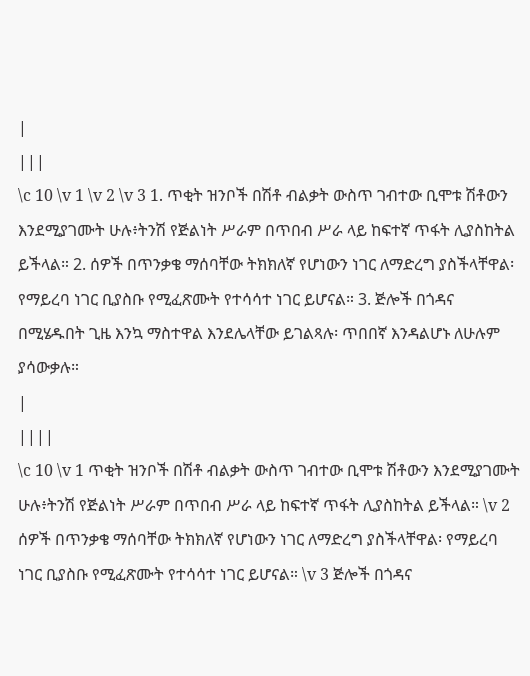|
|||
\c 10 \v 1 \v 2 \v 3 1. ጥቂት ዝንቦች በሽቶ ብልቃት ውስጥ ገብተው ቢሞቱ ሽቶውን እንደሚያገሙት ሁሉ፥ትንሽ የጅልነት ሥራም በጥበብ ሥራ ላይ ከፍተኛ ጥፋት ሊያስከትል ይችላል። 2. ሰዎች በጥንቃቄ ማሰባቸው ትክክለኛ የሆነውን ነገር ለማድረግ ያስችላቸዋል፡ የማይረባ ነገር ቢያስቡ የሚፈጽሙት የተሳሳተ ነገር ይሆናል። 3. ጅሎች በጎዳና በሚሄዱበት ጊዜ እንኳ ማስተዋል እንደሌላቸው ይገልጻሉ፡ ጥበበኛ እንዳልሆኑ ለሁሉም ያሳውቃሉ።
|
||||
\c 10 \v 1 ጥቂት ዝንቦች በሽቶ ብልቃት ውስጥ ገብተው ቢሞቱ ሽቶውን እንደሚያገሙት ሁሉ፥ትንሽ የጅልነት ሥራም በጥበብ ሥራ ላይ ከፍተኛ ጥፋት ሊያስከትል ይችላል። \v 2 ሰዎች በጥንቃቄ ማሰባቸው ትክክለኛ የሆነውን ነገር ለማድረግ ያስችላቸዋል፡ የማይረባ ነገር ቢያስቡ የሚፈጽሙት የተሳሳተ ነገር ይሆናል። \v 3 ጅሎች በጎዳና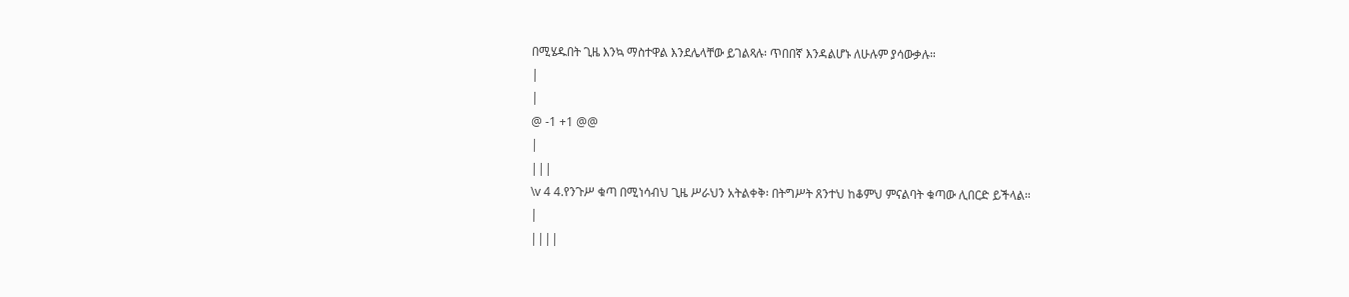በሚሄዱበት ጊዜ እንኳ ማስተዋል እንደሌላቸው ይገልጻሉ፡ ጥበበኛ እንዳልሆኑ ለሁሉም ያሳውቃሉ።
|
|
@ -1 +1 @@
|
|||
\v 4 4.የንጉሥ ቁጣ በሚነሳብህ ጊዜ ሥራህን አትልቀቅ፡ በትግሥት ጸንተህ ከቆምህ ምናልባት ቁጣው ሊበርድ ይችላል።
|
||||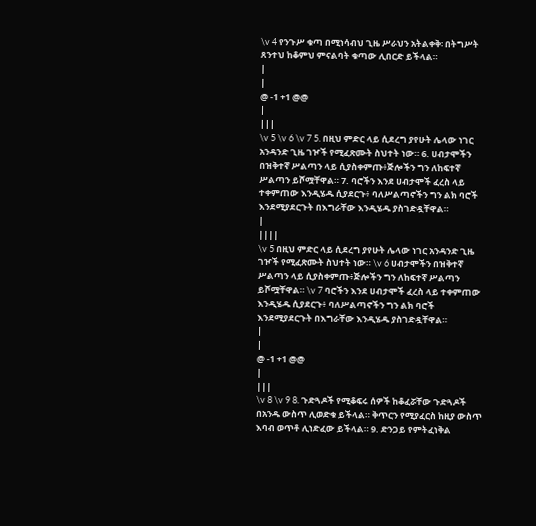\v 4 የንጉሥ ቁጣ በሚነሳብህ ጊዜ ሥራህን አትልቀቅ፡ በትግሥት ጸንተህ ከቆምህ ምናልባት ቁጣው ሊበርድ ይችላል።
|
|
@ -1 +1 @@
|
|||
\v 5 \v 6 \v 7 5. በዚህ ምድር ላይ ሲደረግ ያየሁት ሌላው ነገር አንዳንድ ጊዜ ገዦች የሚፈጽሙት ስህተት ነው። 6. ሀብታሞችን በዝቅተኛ ሥልጣን ላይ ሲያስቀምጡ፥ጅሎችን ግን ለከፍተኛ ሥልጣን ይሾሟቸዋል። 7. ባሮችን እንደ ሀብታሞች ፈረስ ላይ ተቀምጠው እንዲሄዱ ሲያደርጉ፥ ባለሥልጣኖችን ግን ልክ ባሮች እንደሚያደርጉት በእግራቸው እንዲሄዱ ያስገድዷቸዋል።
|
||||
\v 5 በዚህ ምድር ላይ ሲደረግ ያየሁት ሌላው ነገር አንዳንድ ጊዜ ገዦች የሚፈጽሙት ስህተት ነው። \v 6 ሀብታሞችን በዝቅተኛ ሥልጣን ላይ ሲያስቀምጡ፥ጅሎችን ግን ለከፍተኛ ሥልጣን ይሾሟቸዋል። \v 7 ባሮችን እንደ ሀብታሞች ፈረስ ላይ ተቀምጠው እንዲሄዱ ሲያደርጉ፥ ባለሥልጣኖችን ግን ልክ ባሮች እንደሚያደርጉት በእግራቸው እንዲሄዱ ያስገድዷቸዋል።
|
|
@ -1 +1 @@
|
|||
\v 8 \v 9 8. ጉድጓዶች የሚቆፍሩ ሰዎች ከቆፈሯቸው ጉድጓዶች በአንዱ ውስጥ ሊወድቁ ይችላል። ቅጥርን የሚያፈርስ ከዚያ ውስጥ እባብ ወጥቶ ሊነድፈው ይችላል። 9. ድንጋይ የምትፈነቅል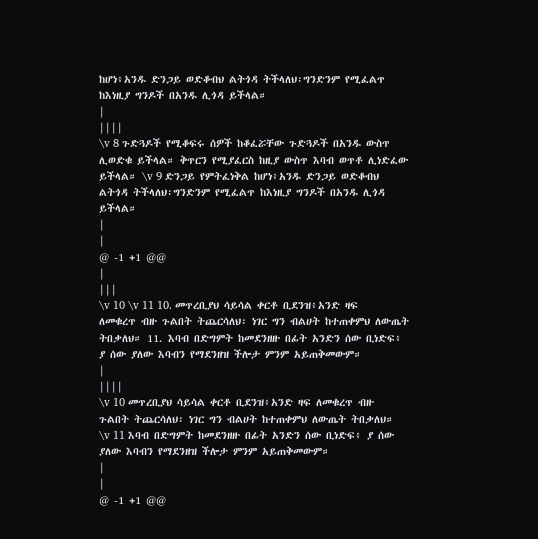ከሆነ፥አንዱ ድንጋይ ወድቆብህ ልትጎዳ ትችላለህ፡ግንድንም የሚፈልጥ ከእነዚያ ግንዶች በአንዱ ሊጎዳ ይችላል።
|
||||
\v 8 ጉድጓዶች የሚቆፍሩ ሰዎች ከቆፈሯቸው ጉድጓዶች በአንዱ ውስጥ ሊወድቁ ይችላል። ቅጥርን የሚያፈርስ ከዚያ ውስጥ እባብ ወጥቶ ሊነድፈው ይችላል። \v 9 ድንጋይ የምትፈነቅል ከሆነ፥አንዱ ድንጋይ ወድቆብህ ልትጎዳ ትችላለህ፡ግንድንም የሚፈልጥ ከእነዚያ ግንዶች በአንዱ ሊጎዳ ይችላል።
|
|
@ -1 +1 @@
|
|||
\v 10 \v 11 10. መጥረቢያህ ሳይሳል ቀርቶ ቢደንዝ፥አንድ ዛፍ ለመቁረጥ ብዙ ጉልበት ትጨርሳለህ፡ ነገር ግን ብልሀት ከተጠቀምህ ለውጤት ትበቃለህ። 11. እባብ በድግምት ከመደንዘዙ በፊት አንድን ሰው ቢነድፍ፥ ያ ሰው ያለው እባብን የማደንዘዝ ችሎታ ምንም አይጠቅመውም።
|
||||
\v 10 መጥረቢያህ ሳይሳል ቀርቶ ቢደንዝ፥አንድ ዛፍ ለመቁረጥ ብዙ ጉልበት ትጨርሳለህ፡ ነገር ግን ብልሀት ከተጠቀምህ ለውጤት ትበቃለህ። \v 11 እባብ በድግምት ከመደንዘዙ በፊት አንድን ሰው ቢነድፍ፥ ያ ሰው ያለው እባብን የማደንዘዝ ችሎታ ምንም አይጠቅመውም።
|
|
@ -1 +1 @@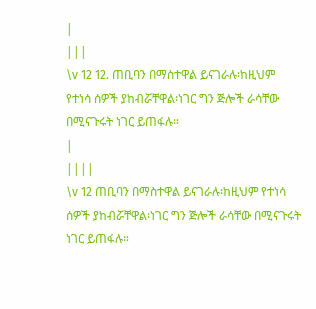|
|||
\v 12 12. ጠቢባን በማስተዋል ይናገራሉ፡ከዚህም የተነሳ ሰዎች ያከብሯቸዋል፡ነገር ግን ጅሎች ራሳቸው በሚናጉሩት ነገር ይጠፋሉ።
|
||||
\v 12 ጠቢባን በማስተዋል ይናገራሉ፡ከዚህም የተነሳ ሰዎች ያከብሯቸዋል፡ነገር ግን ጅሎች ራሳቸው በሚናጉሩት ነገር ይጠፋሉ።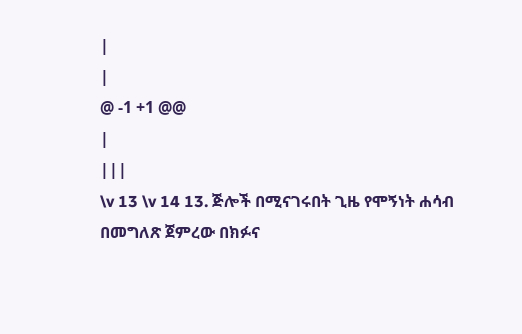|
|
@ -1 +1 @@
|
|||
\v 13 \v 14 13. ጅሎች በሚናገሩበት ጊዜ የሞኝነት ሐሳብ በመግለጽ ጀምረው በክፉና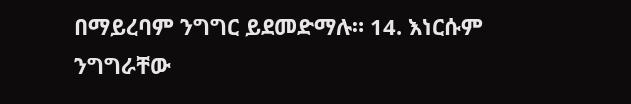በማይረባም ንግግር ይደመድማሉ። 14. እነርሱም ንግግራቸው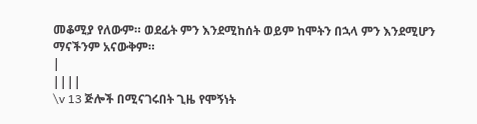መቆሚያ የለውም። ወደፊት ምን እንደሚከሰት ወይም ከሞትን በኋላ ምን እንደሚሆን ማናችንም አናውቅም።
|
||||
\v 13 ጅሎች በሚናገሩበት ጊዜ የሞኝነት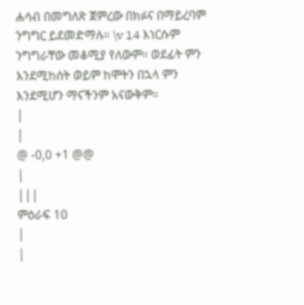ሐሳብ በመግለጽ ጀምረው በክፉና በማይረባም ንግግር ይደመድማሉ። \v 14 እነርሱም ንግግራቸው መቆሚያ የለውም። ወደፊት ምን እንደሚከሰት ወይም ከሞትን በኋላ ምን እንደሚሆን ማናችንም አናውቅም።
|
|
@ -0,0 +1 @@
|
|||
ምዕራፍ 10
|
|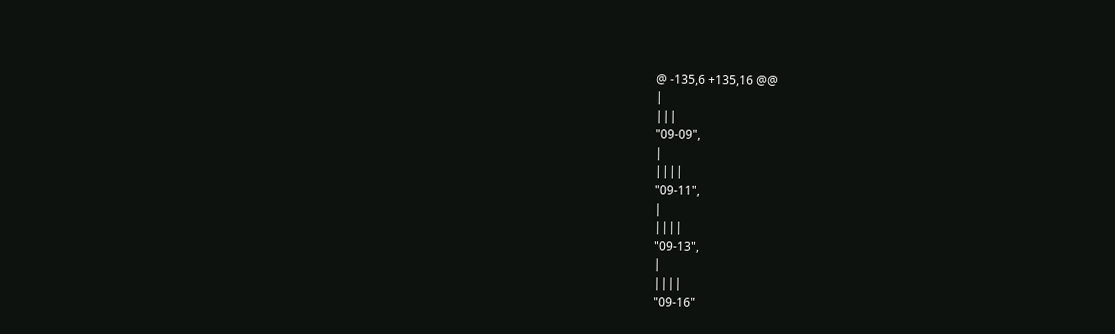@ -135,6 +135,16 @@
|
|||
"09-09",
|
||||
"09-11",
|
||||
"09-13",
|
||||
"09-16"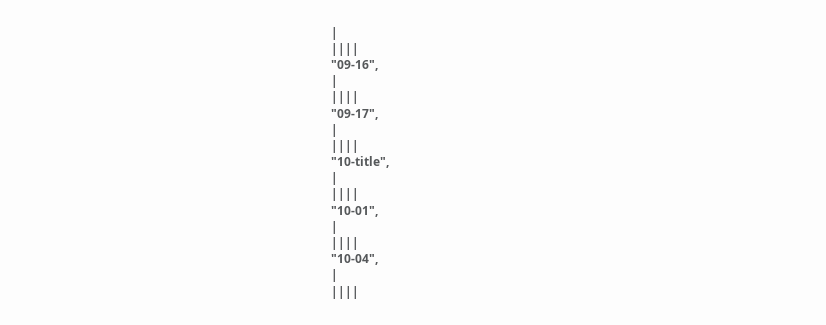|
||||
"09-16",
|
||||
"09-17",
|
||||
"10-title",
|
||||
"10-01",
|
||||
"10-04",
|
||||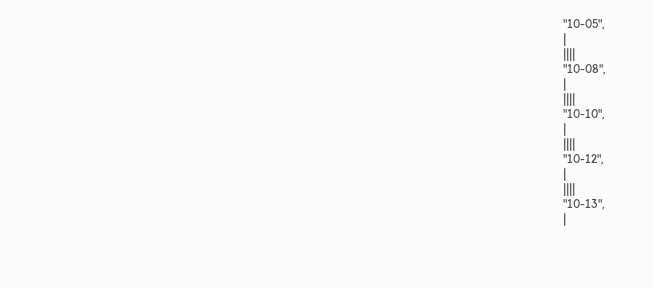"10-05",
|
||||
"10-08",
|
||||
"10-10",
|
||||
"10-12",
|
||||
"10-13",
|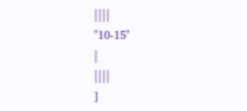||||
"10-15"
|
||||
]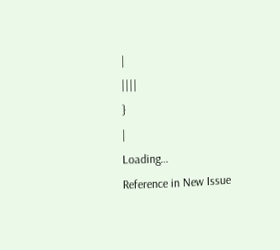|
||||
}
|
Loading…
Reference in New Issue